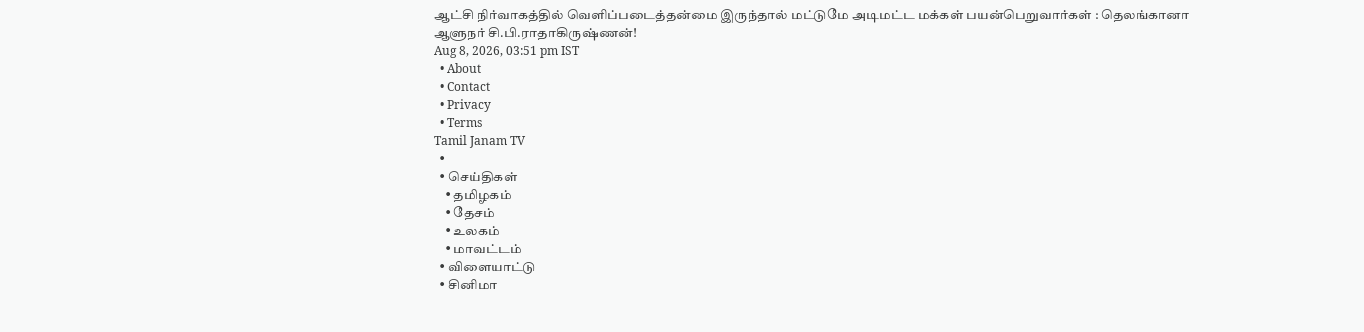ஆட்சி நிர்வாகத்தில் வெளிப்படைத்தன்மை இருந்தால் மட்டுமே அடிமட்ட மக்கள் பயன்பெறுவார்கள் : தெலங்கானா ஆளுநர் சி.பி.ராதாகிருஷ்ணன்!
Aug 8, 2026, 03:51 pm IST
  • About
  • Contact
  • Privacy
  • Terms
Tamil Janam TV
  •
  • செய்திகள்
    • தமிழகம்
    • தேசம்
    • உலகம்
    • மாவட்டம்
  • விளையாட்டு
  • சினிமா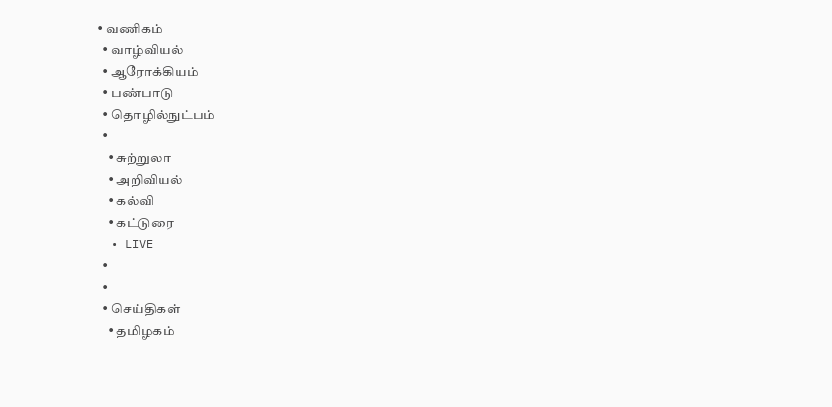• வணிகம்
  • வாழ்வியல்
  • ஆரோக்கியம்
  • பண்பாடு
  • தொழில்நுட்பம்
  •
    • சுற்றுலா
    • அறிவியல்
    • கல்வி
    • கட்டுரை
  • LIVE
  •
  •
  • செய்திகள்
    • தமிழகம்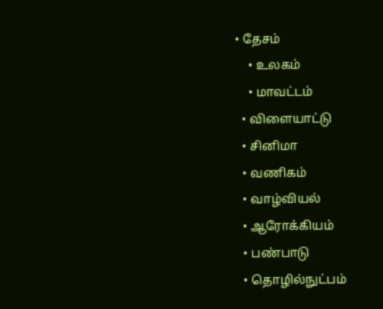• தேசம்
    • உலகம்
    • மாவட்டம்
  • விளையாட்டு
  • சினிமா
  • வணிகம்
  • வாழ்வியல்
  • ஆரோக்கியம்
  • பண்பாடு
  • தொழில்நுட்பம்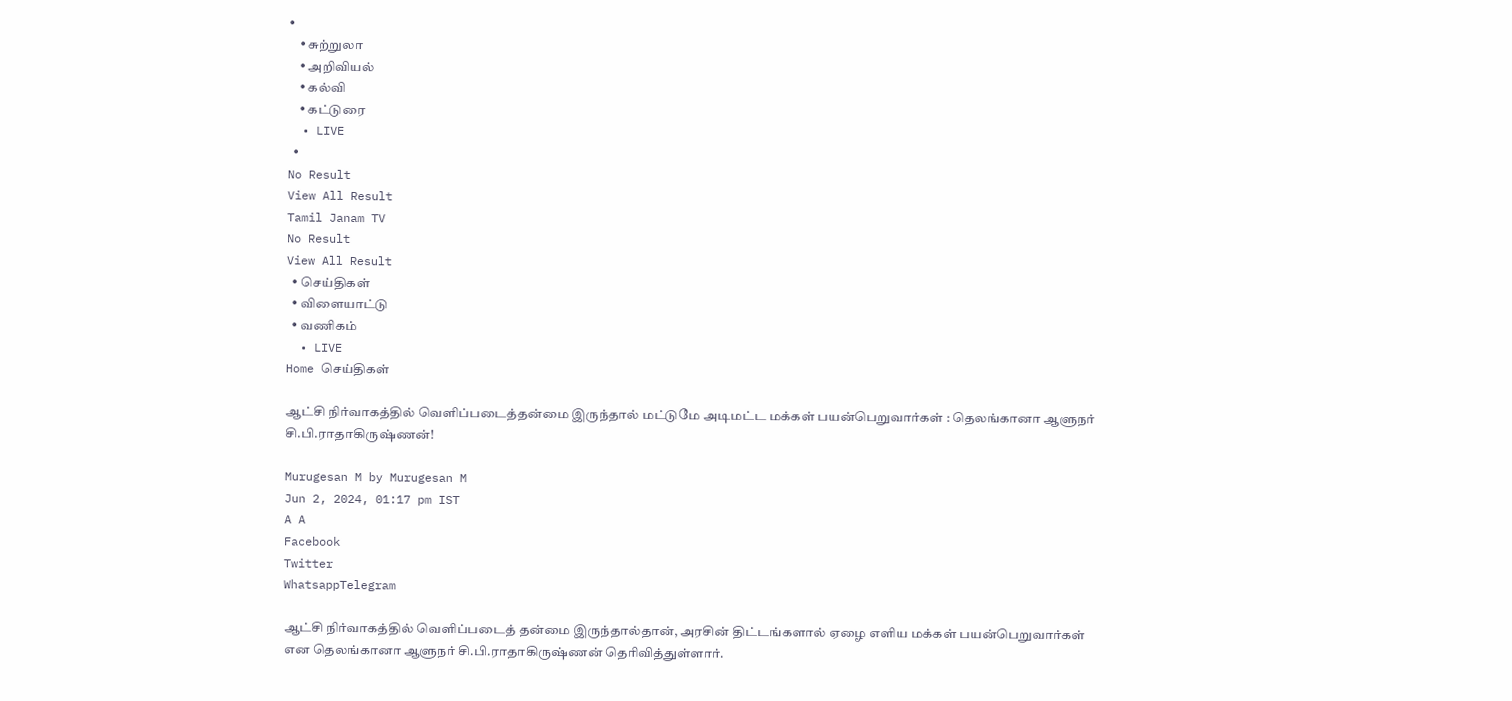•
    • சுற்றுலா
    • அறிவியல்
    • கல்வி
    • கட்டுரை
  • LIVE
  •
No Result
View All Result
Tamil Janam TV
No Result
View All Result
  • செய்திகள்
  • விளையாட்டு
  • வணிகம்
  • LIVE
Home செய்திகள்

ஆட்சி நிர்வாகத்தில் வெளிப்படைத்தன்மை இருந்தால் மட்டுமே அடிமட்ட மக்கள் பயன்பெறுவார்கள் : தெலங்கானா ஆளுநர் சி.பி.ராதாகிருஷ்ணன்!

Murugesan M by Murugesan M
Jun 2, 2024, 01:17 pm IST
A A
Facebook
Twitter
WhatsappTelegram

ஆட்சி நிர்வாகத்தில் வெளிப்படைத் தன்மை இருந்தால்தான், அரசின் திட்டங்களால் ஏழை எளிய மக்கள் பயன்பெறுவார்கள் என தெலங்கானா ஆளுநர் சி.பி.ராதாகிருஷ்ணன் தெரிவித்துள்ளார்.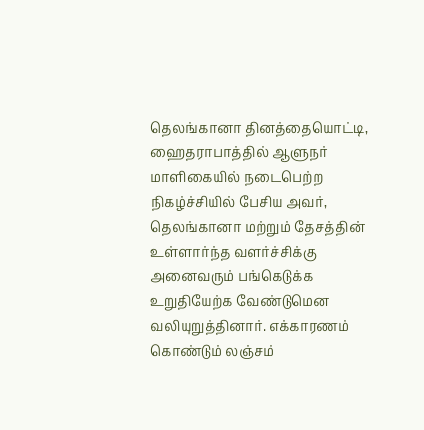தெலங்கானா தினத்தையொட்டி, ஹைதராபாத்தில் ஆளுநர் மாளிகையில் நடைபெற்ற நிகழ்ச்சியில் பேசிய அவர், தெலங்கானா மற்றும் தேசத்தின் உள்ளார்ந்த வளர்ச்சிக்கு அனைவரும் பங்கெடுக்க உறுதியேற்க வேண்டுமென வலியுறுத்தினார். எக்காரணம் கொண்டும் லஞ்சம்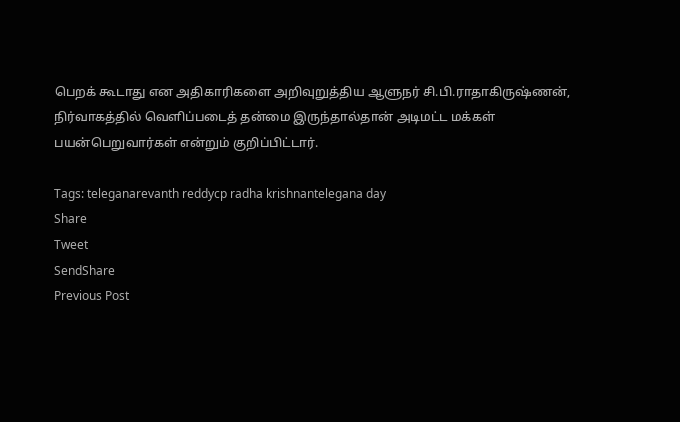பெறக் கூடாது என அதிகாரிகளை அறிவுறுத்திய ஆளுநர் சி.பி.ராதாகிருஷ்ணன், நிர்வாகத்தில் வெளிப்படைத் தன்மை இருந்தால்தான் அடிமட்ட மக்கள் பயன்பெறுவார்கள் என்றும் குறிப்பிட்டார்.

Tags: teleganarevanth reddycp radha krishnantelegana day
Share
Tweet
SendShare
Previous Post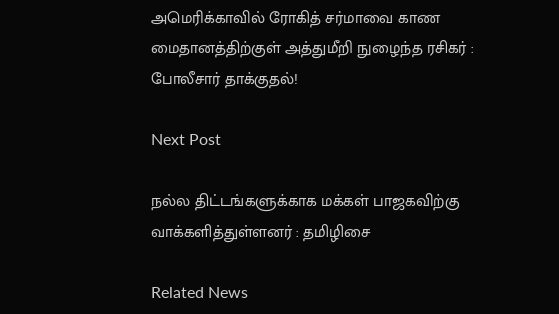அமெரிக்காவில் ரோகித் சர்மாவை காண மைதானத்திற்குள் அத்துமீறி நுழைந்த ரசிகர் : போலீசார் தாக்குதல்!

Next Post

நல்ல திட்டங்களுக்காக மக்கள் பாஜகவிற்கு வாக்களித்துள்ளனர் : தமிழிசை

Related News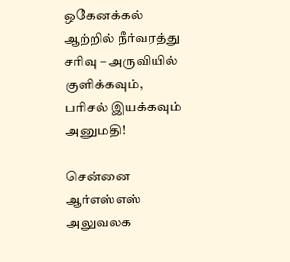ஒகேனக்கல் ஆற்றில் நீர்வரத்து சரிவு – அருவியில் குளிக்கவும், பரிசல் இயக்கவும் அனுமதி!

சென்னை ஆர்எஸ்எஸ் அலுவலக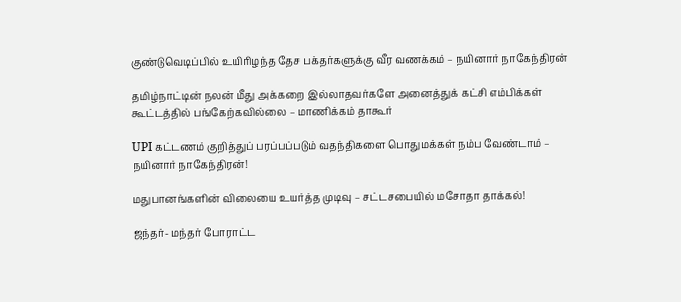குண்டுவெடிப்பில் உயிரிழந்த தேச பக்தர்களுக்கு வீர வணக்கம் – நயினார் நாகேந்திரன்

தமிழ்நாட்டின் நலன் மீது அக்கறை இல்லாதவர்களே அனைத்துக் கட்சி எம்பிக்கள் கூட்டத்தில் பங்கேற்கவில்லை – மாணிக்கம் தாகூர்

UPI கட்டணம் குறித்துப் பரப்பப்படும் வதந்திகளை பொதுமக்கள் நம்ப வேண்டாம் – நயினார் நாகேந்திரன்!

மதுபானங்களின் விலையை உயர்த்த முடிவு – சட்டசபையில் மசோதா தாக்கல்!

ஜந்தர்- மந்தர் போராட்ட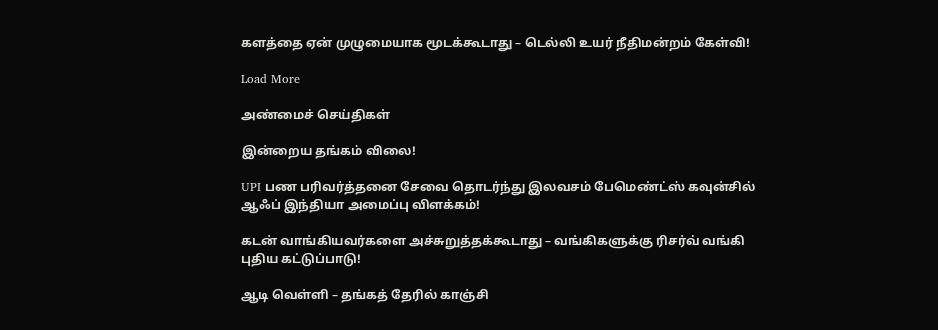களத்தை ஏன் முழுமையாக மூடக்கூடாது – டெல்லி உயர் நீதிமன்றம் கேள்வி!

Load More

அண்மைச் செய்திகள்

இன்றைய தங்கம் விலை!

UPI பண பரிவர்த்தனை சேவை தொடர்ந்து இலவசம் பேமெண்ட்ஸ் கவுன்சில் ஆஃப் இந்தியா அமைப்பு விளக்கம்!

கடன் வாங்கியவர்களை அச்சுறுத்தக்கூடாது – வங்கிகளுக்கு ரிசர்வ் வங்கி புதிய கட்டுப்பாடு!

ஆடி வெள்ளி – தங்கத் தேரில் காஞ்சி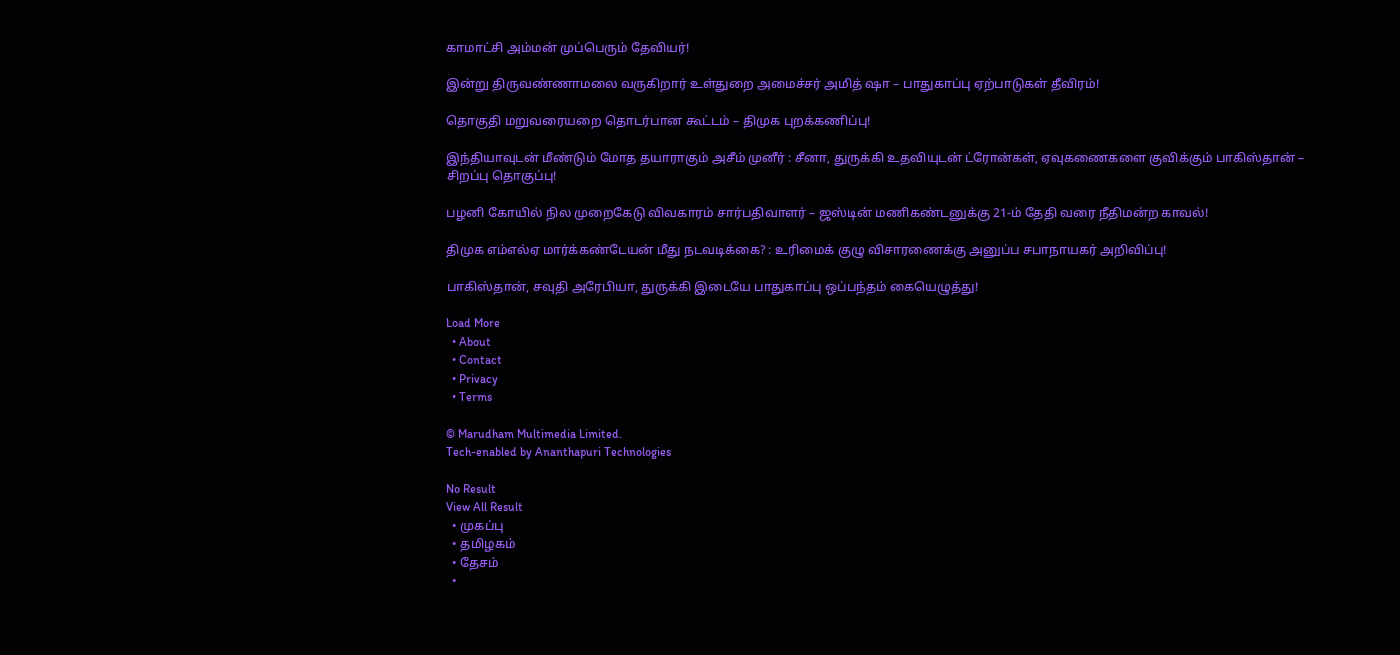காமாட்சி அம்மன் முப்பெரும் தேவியர்!

இன்று திருவண்ணாமலை வருகிறார் உள்துறை அமைச்சர் அமித் ஷா – பாதுகாப்பு ஏற்பாடுகள் தீவிரம்!

தொகுதி மறுவரையறை தொடர்பான கூட்டம் – திமுக புறக்கணிப்பு!

இந்தியாவுடன் மீண்டும் மோத தயாராகும் அசீம் முனீர் : சீனா, துருக்கி உதவியுடன் ட்ரோன்கள், ஏவுகணைகளை குவிக்கும் பாகிஸ்தான் – சிறப்பு தொகுப்பு!

பழனி கோயில் நில முறைகேடு விவகாரம் சார்பதிவாளர் – ஜஸ்டின் மணிகண்டனுக்கு 21-ம் தேதி வரை நீதிமன்ற காவல்!

திமுக எம்எல்ஏ மார்க்கண்டேயன் மீது நடவடிக்கை? : உரிமைக் குழு விசாரணைக்கு அனுப்ப சபாநாயகர் அறிவிப்பு!

பாகிஸ்தான், சவுதி அரேபியா, துருக்கி இடையே பாதுகாப்பு ஒப்பந்தம் கையெழுத்து!

Load More
  • About
  • Contact
  • Privacy
  • Terms

© Marudham Multimedia Limited.
Tech-enabled by Ananthapuri Technologies

No Result
View All Result
  • முகப்பு
  • தமிழகம்
  • தேசம்
  •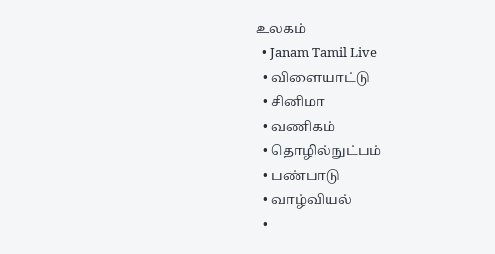உலகம்
  • Janam Tamil Live
  • விளையாட்டு
  • சினிமா
  • வணிகம்
  • தொழில்நுட்பம்
  • பண்பாடு
  • வாழ்வியல்
  •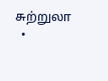சுற்றுலா
  •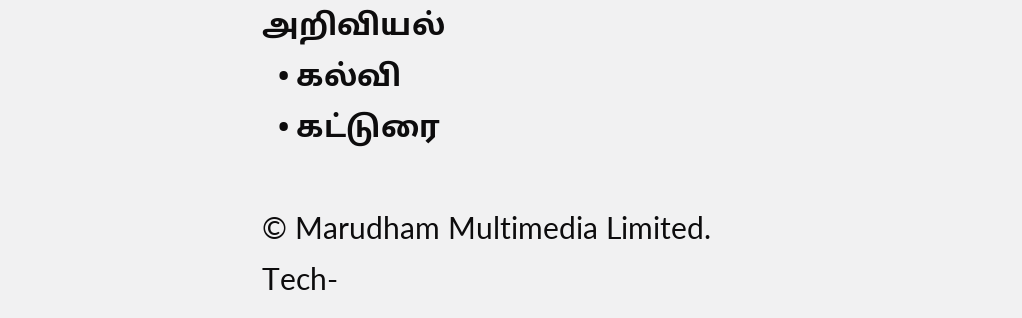அறிவியல்
  • கல்வி
  • கட்டுரை

© Marudham Multimedia Limited.
Tech-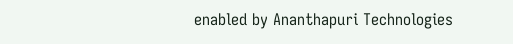enabled by Ananthapuri Technologies